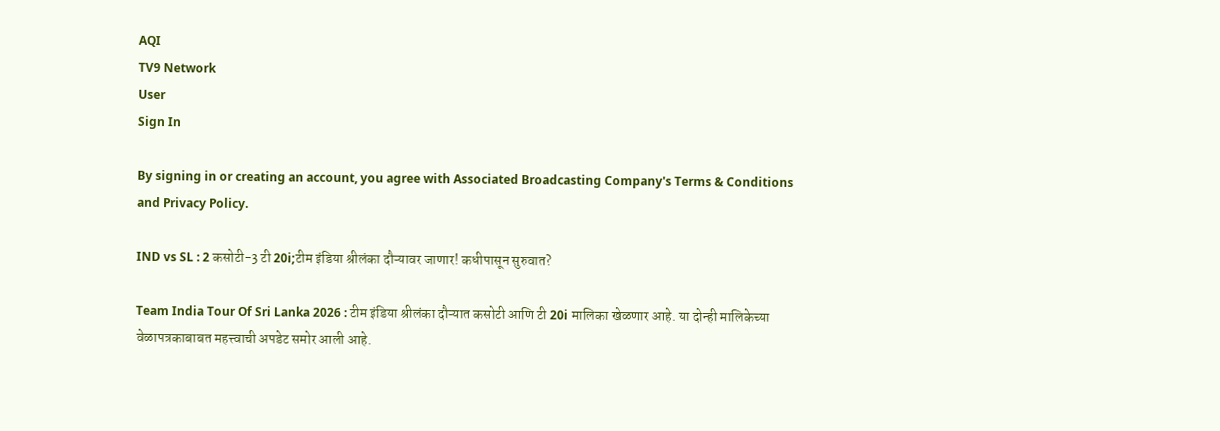AQI
TV9 Network
User
Sign In

By signing in or creating an account, you agree with Associated Broadcasting Company's Terms & Conditions and Privacy Policy.

IND vs SL : 2 कसोटी-3 टी 20i;टीम इंडिया श्रीलंका दौऱ्यावर जाणार! कधीपासून सुरुवात?

Team India Tour Of Sri Lanka 2026 : टीम इंडिया श्रीलंका दौऱ्यात कसोटी आणि टी 20i मालिका खेळणार आहे. या दोन्ही मालिकेच्या वेळापत्रकाबाबत महत्त्वाची अपडेट समोर आली आहे.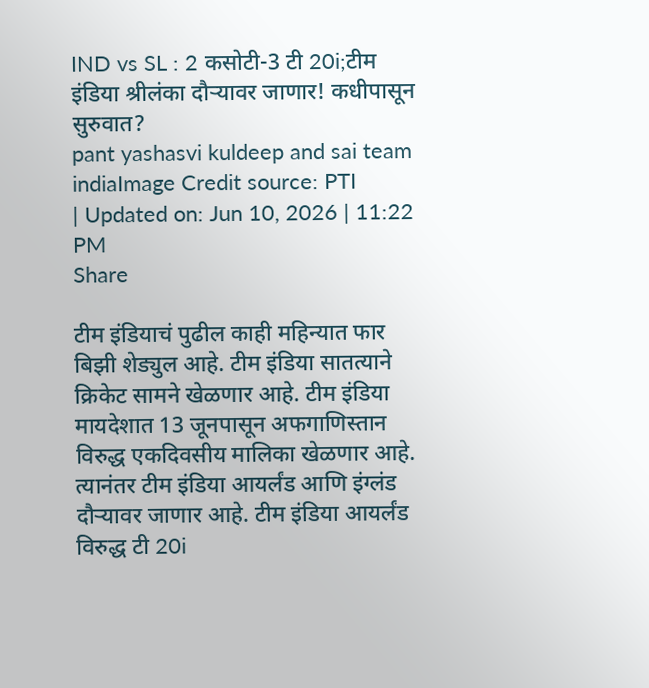IND vs SL : 2 कसोटी-3 टी 20i;टीम इंडिया श्रीलंका दौऱ्यावर जाणार! कधीपासून सुरुवात?
pant yashasvi kuldeep and sai team indiaImage Credit source: PTI
| Updated on: Jun 10, 2026 | 11:22 PM
Share

टीम इंडियाचं पुढील काही महिन्यात फार बिझी शेड्युल आहे. टीम इंडिया सातत्याने क्रिकेट सामने खेळणार आहे. टीम इंडिया मायदेशात 13 जूनपासून अफगाणिस्तान विरुद्ध एकदिवसीय मालिका खेळणार आहे. त्यानंतर टीम इंडिया आयर्लंड आणि इंग्लंड दौऱ्यावर जाणार आहे. टीम इंडिया आयर्लंड विरुद्ध टी 20i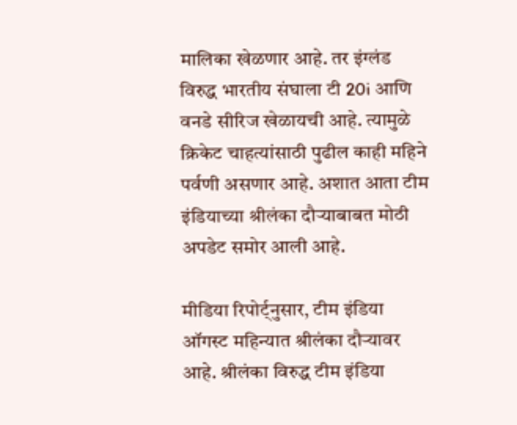मालिका खेळणार आहे. तर इंग्लंड विरुद्ध भारतीय संघाला टी 20i आणि वनडे सीरिज खेळायची आहे. त्यामुळे क्रिकेट चाहत्यांसाठी पुढील काही महिने पर्वणी असणार आहे. अशात आता टीम इंडियाच्या श्रीलंका दौऱ्याबाबत मोठी अपडेट समोर आली आहे.

मीडिया रिपोर्ट्नुसार, टीम इंडिया ऑगस्ट महिन्यात श्रीलंका दौऱ्यावर आहे. श्रीलंका विरुद्ध टीम इंडिया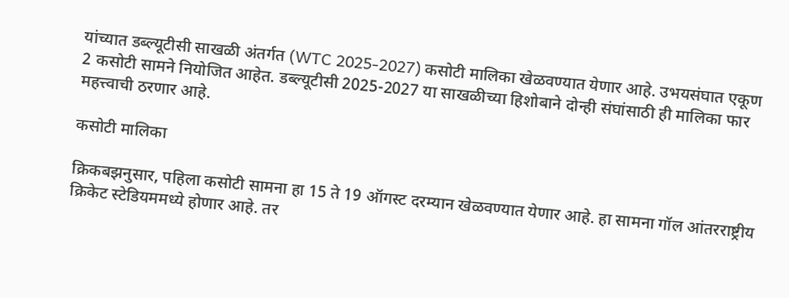यांच्यात डब्ल्यूटीसी साखळी अंतर्गत (WTC 2025-2027) कसोटी मालिका खेळवण्यात येणार आहे. उभयसंघात एकूण 2 कसोटी सामने नियोजित आहेत. डब्ल्यूटीसी 2025-2027 या साखळीच्या हिशोबाने दोन्ही संघांसाठी ही मालिका फार महत्त्वाची ठरणार आहे.

कसोटी मालिका

क्रिकबझनुसार, पहिला कसोटी सामना हा 15 ते 19 ऑगस्ट दरम्यान खेळवण्यात येणार आहे. हा सामना गॉल आंतरराष्ट्रीय क्रिकेट स्टेडियममध्ये होणार आहे. तर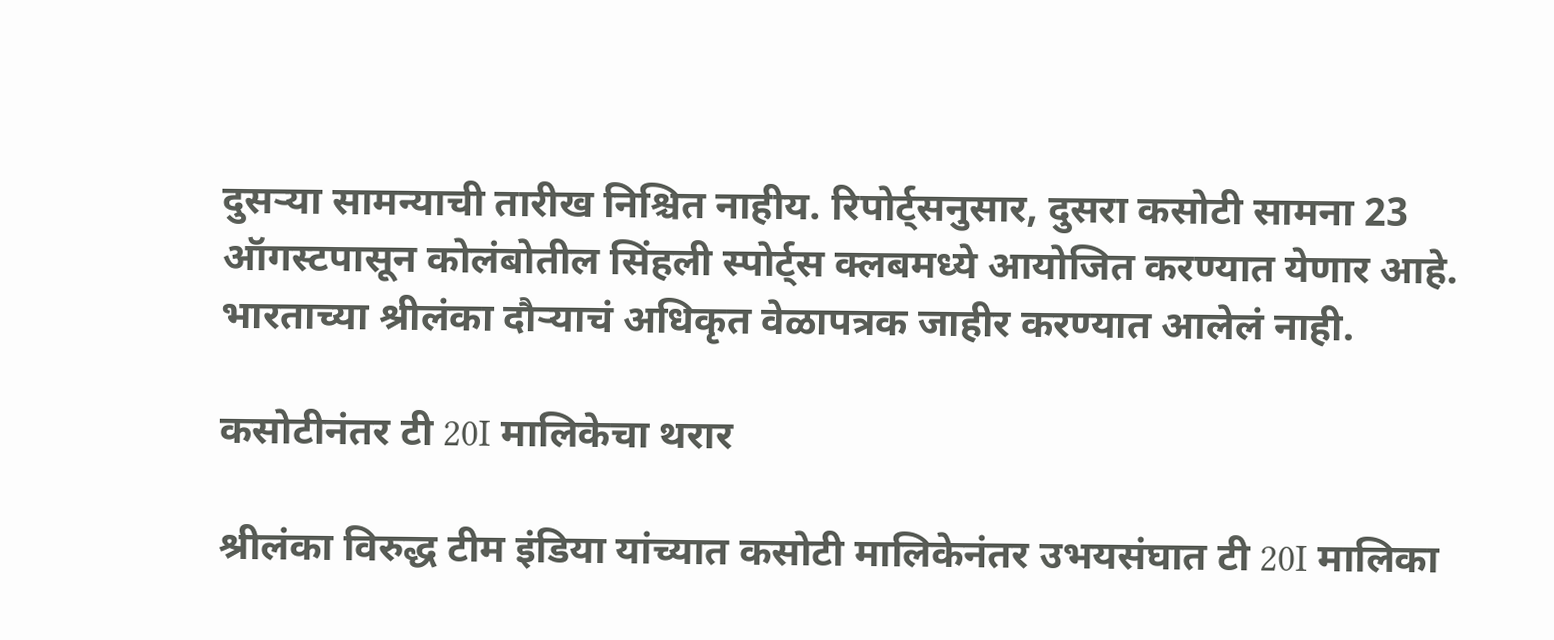दुसऱ्या सामन्याची तारीख निश्चित नाहीय. रिपोर्ट्सनुसार, दुसरा कसोटी सामना 23 ऑगस्टपासून कोलंबोतील सिंहली स्पोर्ट्स क्लबमध्ये आयोजित करण्यात येणार आहे. भारताच्या श्रीलंका दौऱ्याचं अधिकृत वेळापत्रक जाहीर करण्यात आलेलं नाही.

कसोटीनंतर टी 20I मालिकेचा थरार

श्रीलंका विरुद्ध टीम इंडिया यांच्यात कसोटी मालिकेनंतर उभयसंघात टी 20I मालिका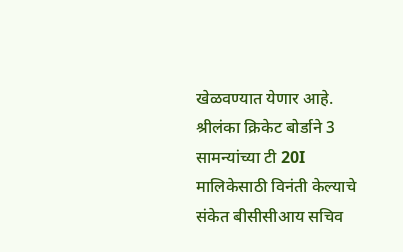खेळवण्यात येणार आहे. श्रीलंका क्रिकेट बोर्डाने 3 सामन्यांच्या टी 20I मालिकेसाठी विनंती केल्याचे संकेत बीसीसीआय सचिव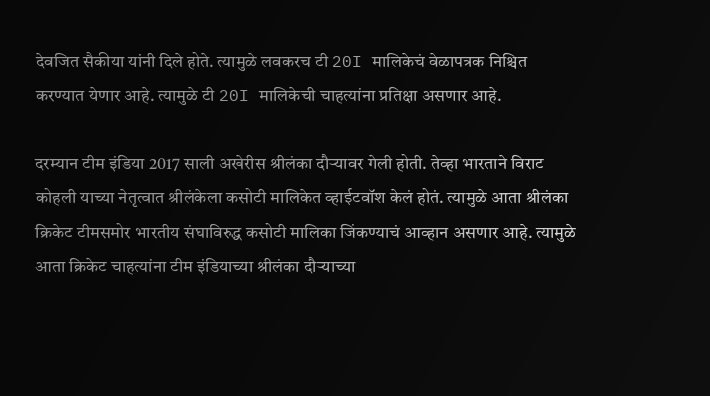देवजित सैकीया यांनी दिले होते. त्यामुळे लवकरच टी 20I मालिकेचं वेळापत्रक निश्चित करण्यात येणार आहे. त्यामुळे टी 20I मालिकेची चाहत्यांना प्रतिक्षा असणार आहे.

दरम्यान टीम इंडिया 2017 साली अखेरीस श्रीलंका दौऱ्यावर गेली होती. तेव्हा भारताने विराट कोहली याच्या नेतृत्वात श्रीलंकेला कसोटी मालिकेत व्हाईटवॉश केलं होतं. त्यामुळे आता श्रीलंका क्रिकेट टीमसमोर भारतीय संघाविरुद्ध कसोटी मालिका जिंकण्याचं आव्हान असणार आहे. त्यामुळे आता क्रिकेट चाहत्यांना टीम इंडियाच्या श्रीलंका दौऱ्याच्या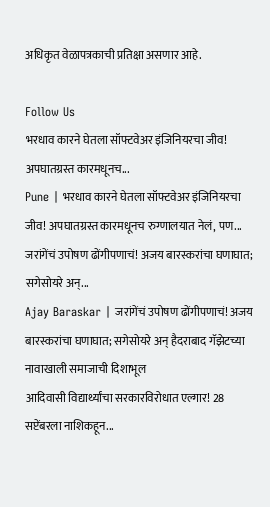अधिकृत वेळापत्रकाची प्रतिक्षा असणार आहे.

Follow Us
भरधाव कारने घेतला सॉफ्टवेअर इंजिनियरचा जीव! अपघातग्रस्त कारमधूनच...
Pune | भरधाव कारने घेतला सॉफ्टवेअर इंजिनियरचा जीव! अपघातग्रस्त कारमधूनच रुग्णालयात नेलं, पण...
जरांगेंचं उपोषण ढोंगीपणाचं! अजय बारस्करांचा घणाघात; सगेसोयरे अन्...
Ajay Baraskar | जरांगेंचं उपोषण ढोंगीपणाचं! अजय बारस्करांचा घणाघात; सगेसोयरे अन् हैदराबाद गॅझेटच्या नावाखाली समाजाची दिशाभूल
आदिवासी विद्यार्थ्यांचा सरकारविरोधात एल्गार! 28 सप्टेंबरला नाशिकहून...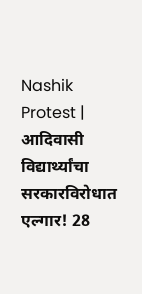Nashik Protest | आदिवासी विद्यार्थ्यांचा सरकारविरोधात एल्गार! 28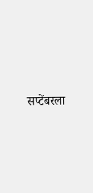सप्टेंबरला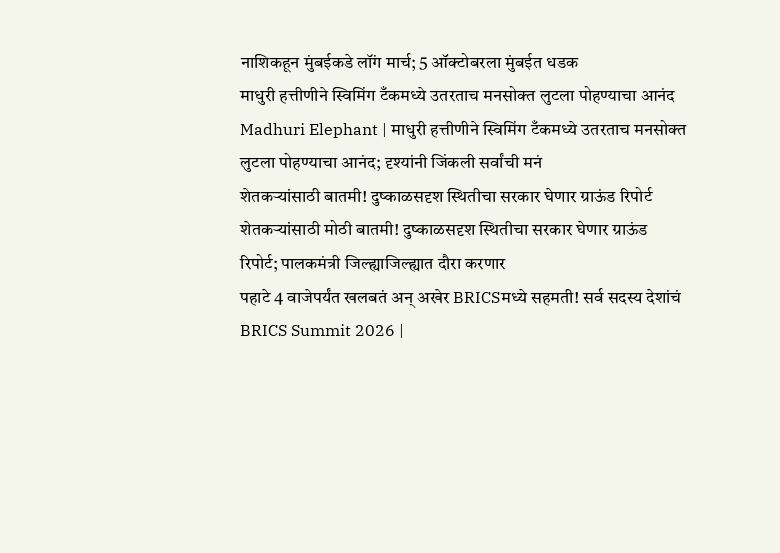नाशिकहून मुंबईकडे लॉंग मार्च; 5 ऑक्टोबरला मुंबईत धडक
माधुरी हत्तीणीने स्विमिंग टँकमध्ये उतरताच मनसोक्त लुटला पोहण्याचा आनंद
Madhuri Elephant | माधुरी हत्तीणीने स्विमिंग टँकमध्ये उतरताच मनसोक्त लुटला पोहण्याचा आनंद; दृश्यांनी जिंकली सर्वांची मनं
शेतकऱ्यांसाठी बातमी! दुष्काळसदृश स्थितीचा सरकार घेणार ग्राऊंड रिपोर्ट
शेतकऱ्यांसाठी मोठी बातमी! दुष्काळसदृश स्थितीचा सरकार घेणार ग्राऊंड रिपोर्ट; पालकमंत्री जिल्ह्याजिल्ह्यात दौरा करणार
पहाटे 4 वाजेपर्यंत खलबतं अन् अखेर BRICSमध्ये सहमती! सर्व सदस्य देशांचं
BRICS Summit 2026 |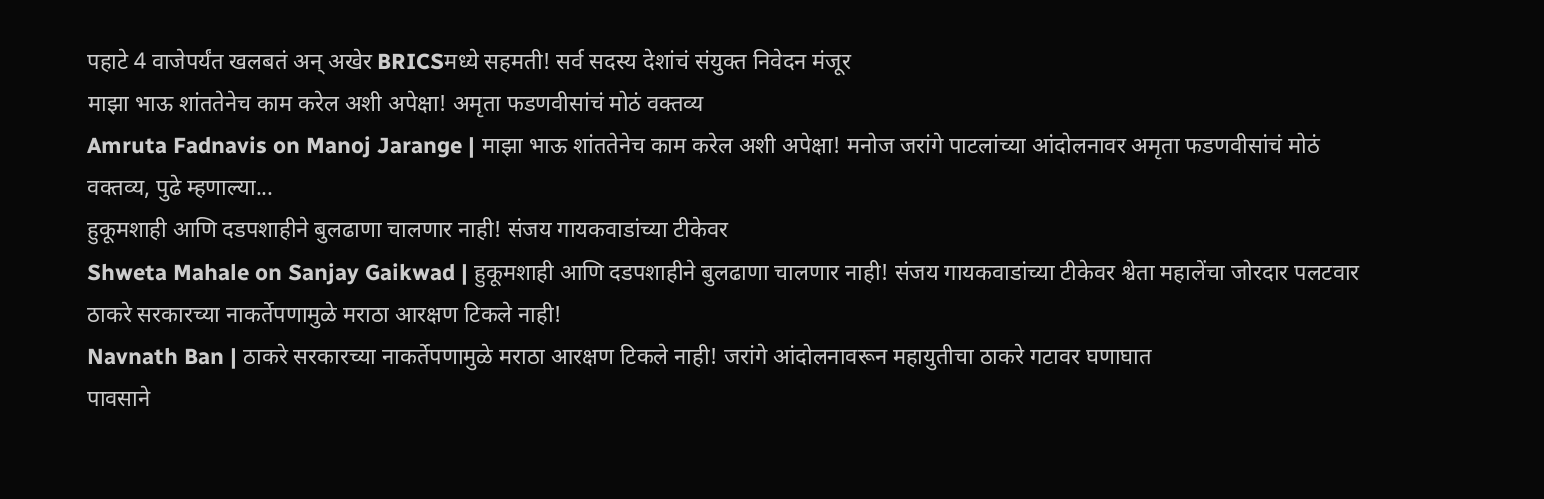पहाटे 4 वाजेपर्यंत खलबतं अन् अखेर BRICSमध्ये सहमती! सर्व सदस्य देशांचं संयुक्त निवेदन मंजूर
माझा भाऊ शांततेनेच काम करेल अशी अपेक्षा! अमृता फडणवीसांचं मोठं वक्तव्य
Amruta Fadnavis on Manoj Jarange | माझा भाऊ शांततेनेच काम करेल अशी अपेक्षा! मनोज जरांगे पाटलांच्या आंदोलनावर अमृता फडणवीसांचं मोठं वक्तव्य, पुढे म्हणाल्या...
हुकूमशाही आणि दडपशाहीने बुलढाणा चालणार नाही! संजय गायकवाडांच्या टीकेवर
Shweta Mahale on Sanjay Gaikwad | हुकूमशाही आणि दडपशाहीने बुलढाणा चालणार नाही! संजय गायकवाडांच्या टीकेवर श्वेता महालेंचा जोरदार पलटवार
ठाकरे सरकारच्या नाकर्तेपणामुळे मराठा आरक्षण टिकले नाही!
Navnath Ban | ठाकरे सरकारच्या नाकर्तेपणामुळे मराठा आरक्षण टिकले नाही! जरांगे आंदोलनावरून महायुतीचा ठाकरे गटावर घणाघात
पावसाने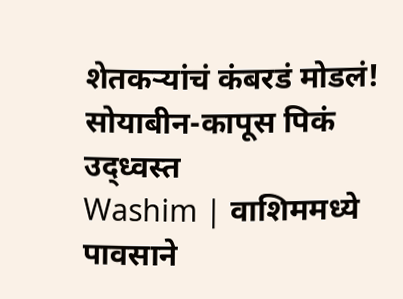शेतकऱ्यांचं कंबरडं मोडलं! सोयाबीन-कापूस पिकं उद्ध्वस्त
Washim | वाशिममध्ये पावसाने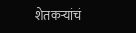शेतकऱ्यांचं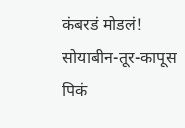कंबरडं मोडलं! सोयाबीन-तूर-कापूस पिकं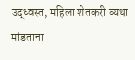उद्ध्वस्त, महिला शेतकरी व्यथा मांडताना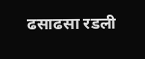ढसाढसा रडली